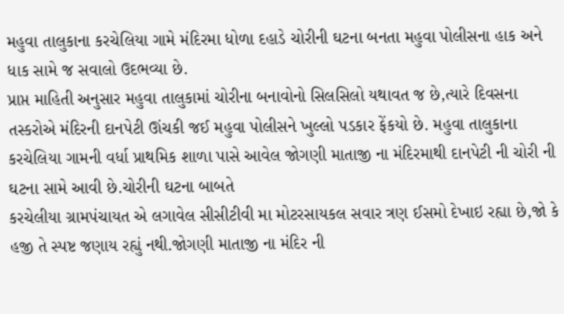મહુવા તાલુકાના કરચેલિયા ગામે મંદિરમા ધોળા દહાડે ચોરીની ઘટના બનતા મહુવા પોલીસના હાક અને ધાક સામે જ સવાલો ઉદભવ્યા છે.
પ્રાપ્ત માહિતી અનુસાર મહુવા તાલુકામાં ચોરીના બનાવોનો સિલસિલો યથાવત જ છે,ત્યારે દિવસના તસ્કરોએ મંદિરની દાનપેટી ઊંચકી જઈ મહુવા પોલીસને ખુલ્લો પડકાર ફેંકયો છે. મહુવા તાલુકાના કરચેલિયા ગામની વર્ધા પ્રાથમિક શાળા પાસે આવેલ જોગણી માતાજી ના મંદિરમાથી દાનપેટી ની ચોરી ની ઘટના સામે આવી છે.ચોરીની ઘટના બાબતે
કરચેલીયા ગ્રામપંચાયત એ લગાવેલ સીસીટીવી મા મોટરસાયકલ સવાર ત્રણ ઈસમો દેખાઇ રહ્યા છે,જો કે હજી તે સ્પષ્ટ જણાય રહ્યું નથી.જોગણી માતાજી ના મંદિર ની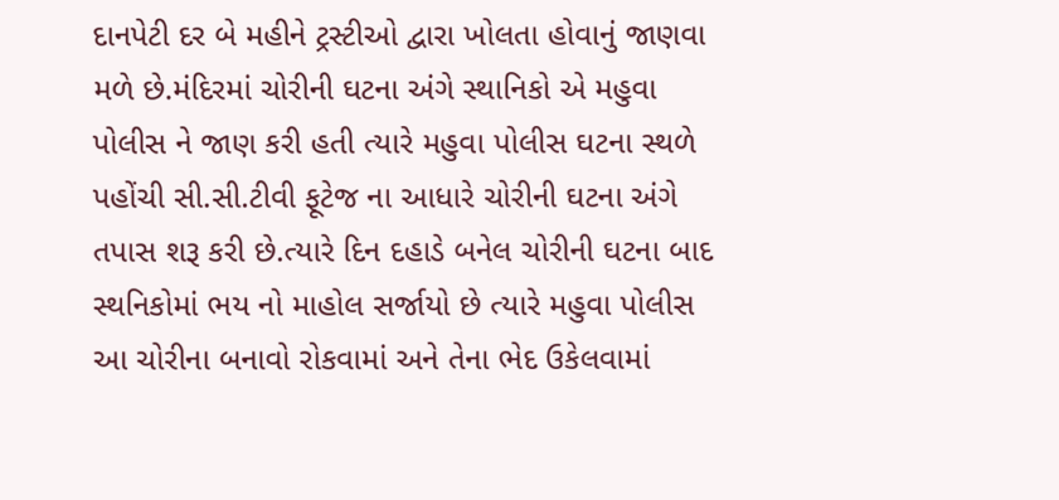દાનપેટી દર બે મહીને ટ્રસ્ટીઓ દ્વારા ખોલતા હોવાનું જાણવા મળે છે.મંદિરમાં ચોરીની ઘટના અંગે સ્થાનિકો એ મહુવા પોલીસ ને જાણ કરી હતી ત્યારે મહુવા પોલીસ ઘટના સ્થળે પહોંચી સી.સી.ટીવી ફૂટેજ ના આધારે ચોરીની ઘટના અંગે તપાસ શરૂ કરી છે.ત્યારે દિન દહાડે બનેલ ચોરીની ઘટના બાદ સ્થનિકોમાં ભય નો માહોલ સર્જાયો છે ત્યારે મહુવા પોલીસ આ ચોરીના બનાવો રોકવામાં અને તેના ભેદ ઉકેલવામાં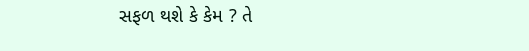સફળ થશે કે કેમ ? તે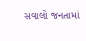સવાલો જનતામાં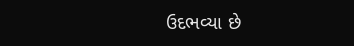ઉદભવ્યા છે